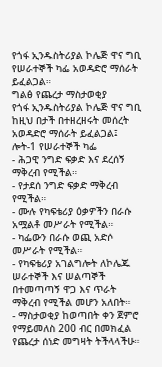የጎፋ ኢንዱስትሪያል ኮሌጅ ዋና ግቢ የሠራተኞች ካፌ አወዳድሮ ማሰራት ይፈልጋል።
ግልፅ የጨረታ ማስታወቂያ
የጎፋ ኢንዱስትሪያል ኮሌጅ ዋና ግቢ ከዚህ በታች በተዘረዘሩት መሰረት አወዳድሮ ማሰራት ይፈልጋል፤
ሎት-1 የሠራተኞች ካፌ
- ሕጋዊ ንግድ ፍቃድ እና ደረሰኝ ማቅረብ የሚችል።
- የታደሰ ንግድ ፍቃድ ማቅረብ የሚችል።
- ሙሉ የካፍቴሪያ ዕቃዎችን በራሱ አሟልቶ መሥራት የሚችል።
- ካፌውን በራሱ ወጪ አድሶ መሥራት የሚችል።
- የካፍቴሪያ አገልግሎት ለኮሌጁ ሠራተኞች እና ሠልጣኞች በተመጣጣኝ ዋጋ እና ጥራት ማቅረብ የሚችል መሆን አለበት።
- ማስታወቂያ ከወጣበት ቀን ጀምሮ የማይመለስ 200 ብር በመክፈል የጨረታ ሰነድ መግዛት ትችላላችሁ።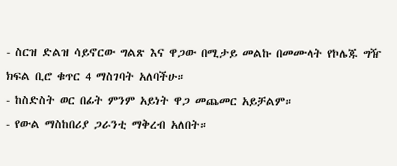- ስርዝ ድልዝ ሳይኖርው ግልጽ እና ዋጋው በሚታይ መልኩ በመሙላት የኮሌጁ ግዥ ክፍል ቢሮ ቁጥር 4 ማስገባት አለባችሁ።
- ከስድስት ወር በፊት ምንም አይነት ዋጋ መጨመር አይቻልም።
- የውል ማስከበሪያ ጋራንቲ ማቅረብ አለበት።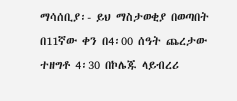ማሳሰቢያ፡- ይህ ማስታወቂያ በወጣበት በ11ኛው ቀን በ4፡00 ሰዓት ጨረታው ተዘግቶ 4፡30 በኮሌጁ ላይብረሪ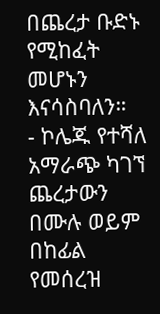በጨረታ ቡድኑ የሚከፈት መሆኑን እናሳስባለን።
- ኮሌጁ የተሻለ አማራጭ ካገኘ ጨረታውን በሙሉ ወይም በከፊል የመሰረዝ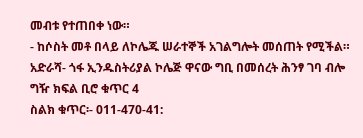መብቱ የተጠበቀ ነው።
- ከሶስት መቶ በላይ ለኮሌጁ ሠራተኞች አገልግሎት መሰጠት የሚችል።
አድራሻ- ጎፋ ኢንዱስትሪያል ኮሌጅ ዋናው ግቢ በመሰረት ሕንፃ ገባ ብሎ ግዥ ክፍል ቢሮ ቁጥር 4
ስልክ ቁጥር፡- 011-470-41: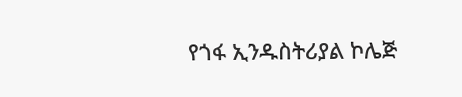የጎፋ ኢንዱስትሪያል ኮሌጅ